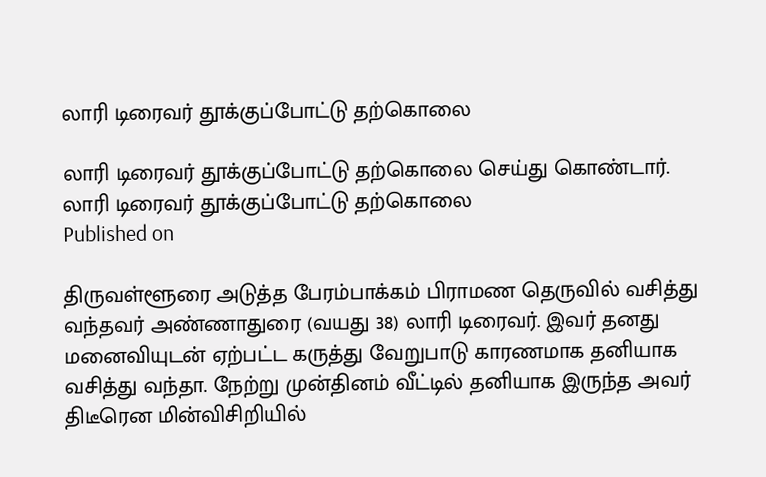லாரி டிரைவர் தூக்குப்போட்டு தற்கொலை

லாரி டிரைவர் தூக்குப்போட்டு தற்கொலை செய்து கொண்டார்.
லாரி டிரைவர் தூக்குப்போட்டு தற்கொலை
Published on

திருவள்ளூரை அடுத்த பேரம்பாக்கம் பிராமண தெருவில் வசித்து வந்தவர் அண்ணாதுரை (வயது 38) லாரி டிரைவர். இவர் தனது மனைவியுடன் ஏற்பட்ட கருத்து வேறுபாடு காரணமாக தனியாக வசித்து வந்தா. நேற்று முன்தினம் வீட்டில் தனியாக இருந்த அவர் திடீரென மின்விசிறியில்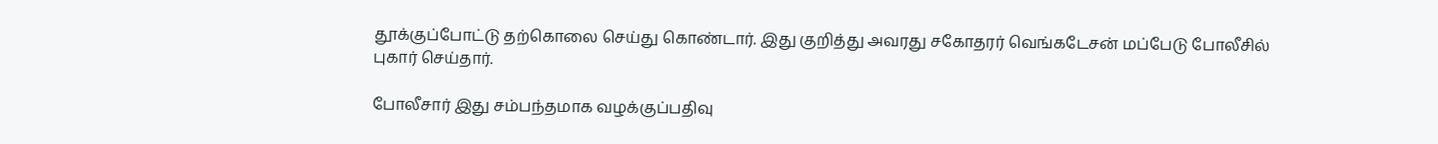தூக்குப்போட்டு தற்கொலை செய்து கொண்டார். இது குறித்து அவரது சகோதரர் வெங்கடேசன் மப்பேடு போலீசில் புகார் செய்தார்.

போலீசார் இது சம்பந்தமாக வழக்குப்பதிவு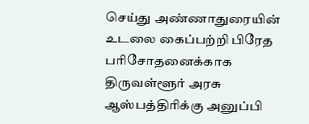செய்து அண்ணாதுரையின் உடலை கைப்பற்றி பிரேத பரிசோதனைக்காக திருவள்ளூர் அரசு ஆஸ்பத்திரிக்கு அனுப்பி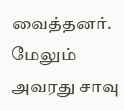வைத்தனர். மேலும் அவரது சாவு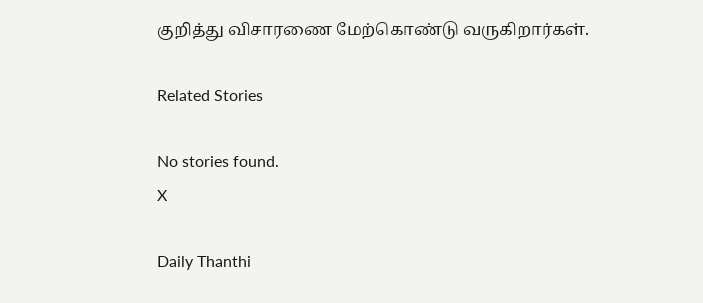குறித்து விசாரணை மேற்கொண்டு வருகிறார்கள்.

Related Stories

No stories found.
X

Daily Thanthi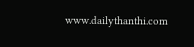www.dailythanthi.com